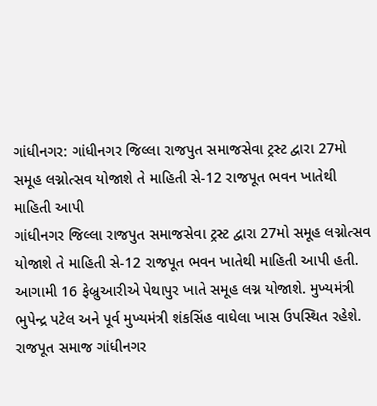ગાંધીનગર: ગાંધીનગર જિલ્લા રાજપુત સમાજસેવા ટ્રસ્ટ દ્વારા 27મો સમૂહ લગ્નોત્સવ યોજાશે તે માહિતી સે-12 રાજપૂત ભવન ખાતેથી માહિતી આપી
ગાંધીનગર જિલ્લા રાજપુત સમાજસેવા ટ્રસ્ટ દ્વારા 27મો સમૂહ લગ્નોત્સવ યોજાશે તે માહિતી સે-12 રાજપૂત ભવન ખાતેથી માહિતી આપી હતી. આગામી 16 ફેબ્રુઆરીએ પેથાપુર ખાતે સમૂહ લગ્ન યોજાશે. મુખ્યમંત્રી ભુપેન્દ્ર પટેલ અને પૂર્વ મુખ્યમંત્રી શંકસિંહ વાઘેલા ખાસ ઉપસ્થિત રહેશે. રાજપૂત સમાજ ગાંધીનગર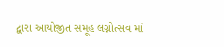દ્વારા આયોજીત સમૂહ લગ્નોત્સવ માં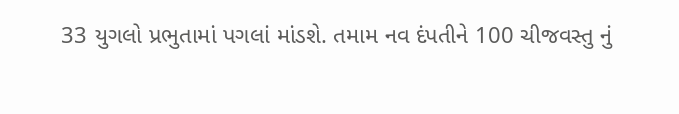33 યુગલો પ્રભુતામાં પગલાં માંડશે. તમામ નવ દંપતીને 100 ચીજવસ્તુ નું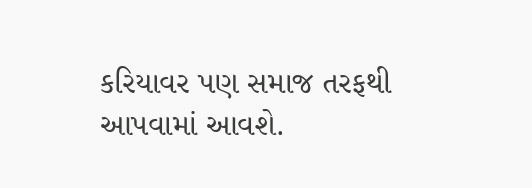કરિયાવર પણ સમાજ તરફથી આપવામાં આવશે.